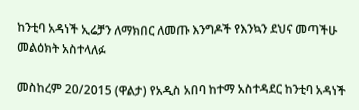ከንቲባ አዳነች ኢሬቻን ለማክበር ለመጡ እንግዶች የእንኳን ደህና መጣችሁ መልዕክት አስተላለፉ

መስከረም 20/2015 (ዋልታ) የአዲስ አበባ ከተማ አስተዳደር ከንቲባ አዳነች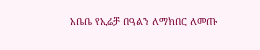አቤቤ የኢሬቻ በዓልን ለማክበር ለመጡ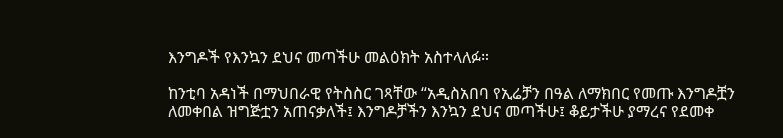እንግዶች የእንኳን ደህና መጣችሁ መልዕክት አስተላለፉ።

ከንቲባ አዳነች በማህበራዊ የትስስር ገጻቸው “አዲስአበባ የኢሬቻን በዓል ለማክበር የመጡ እንግዶቿን ለመቀበል ዝግጅቷን አጠናቃለች፤ እንግዶቻችን እንኳን ደህና መጣችሁ፤ ቆይታችሁ ያማረና የደመቀ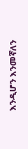እንዲሆን እንመኛለን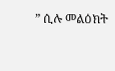” ሲሉ መልዕክት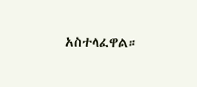አስተላፈዋል።